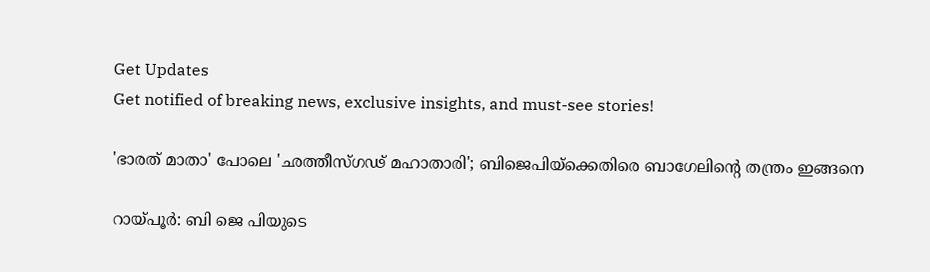Get Updates
Get notified of breaking news, exclusive insights, and must-see stories!

'ഭാരത് മാതാ' പോലെ 'ഛത്തീസ്ഗഢ് മഹാതാരി'; ബിജെപിയ്‌ക്കെതിരെ ബാഗേലിന്റെ തന്ത്രം ഇങ്ങനെ

റായ്പൂര്‍: ബി ജെ പിയുടെ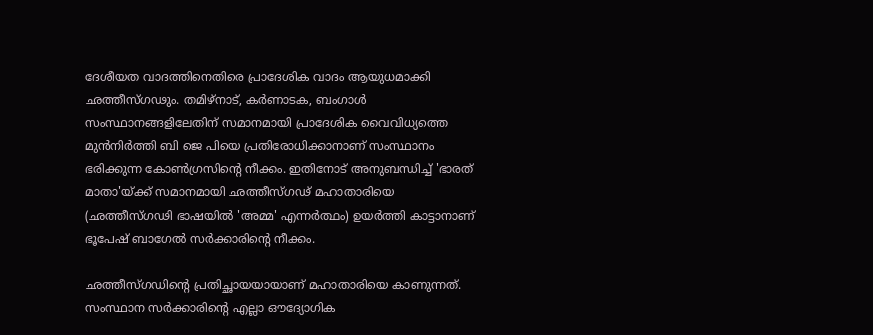ദേശീയത വാദത്തിനെതിരെ പ്രാദേശിക വാദം ആയുധമാക്കി ഛത്തീസ്ഗഢും. തമിഴ്‌നാട്, കര്‍ണാടക, ബംഗാള്‍ സംസ്ഥാനങ്ങളിലേതിന് സമാനമായി പ്രാദേശിക വൈവിധ്യത്തെ മുന്‍നിര്‍ത്തി ബി ജെ പിയെ പ്രതിരോധിക്കാനാണ് സംസ്ഥാനം ഭരിക്കുന്ന കോണ്‍ഗ്രസിന്റെ നീക്കം. ഇതിനോട് അനുബന്ധിച്ച് 'ഭാരത് മാതാ'യ്ക്ക് സമാനമായി ഛത്തീസ്ഗഢ് മഹാതാരിയെ (ഛത്തീസ്ഗഢി ഭാഷയില്‍ 'അമ്മ' എന്നര്‍ത്ഥം) ഉയര്‍ത്തി കാട്ടാനാണ് ഭൂപേഷ് ബാഗേല്‍ സര്‍ക്കാരിന്റെ നീക്കം.

ഛത്തീസ്ഗഡിന്റെ പ്രതിച്ഛായയായാണ് മഹാതാരിയെ കാണുന്നത്. സംസ്ഥാന സര്‍ക്കാരിന്റെ എല്ലാ ഔദ്യോഗിക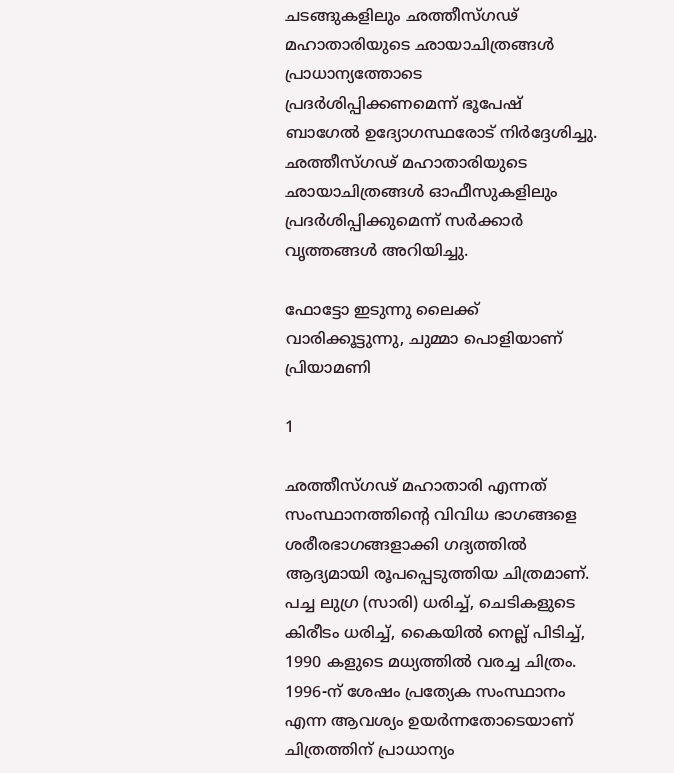ചടങ്ങുകളിലും ഛത്തീസ്ഗഢ് മഹാതാരിയുടെ ഛായാചിത്രങ്ങള്‍ പ്രാധാന്യത്തോടെ പ്രദര്‍ശിപ്പിക്കണമെന്ന് ഭൂപേഷ് ബാഗേല്‍ ഉദ്യോഗസ്ഥരോട് നിര്‍ദ്ദേശിച്ചു. ഛത്തീസ്ഗഢ് മഹാതാരിയുടെ ഛായാചിത്രങ്ങള്‍ ഓഫീസുകളിലും പ്രദര്‍ശിപ്പിക്കുമെന്ന് സര്‍ക്കാര്‍ വൃത്തങ്ങള്‍ അറിയിച്ചു.

ഫോട്ടോ ഇടുന്നു ലൈക്ക് വാരിക്കൂട്ടുന്നു, ചുമ്മാ പൊളിയാണ് പ്രിയാമണി

1

ഛത്തീസ്ഗഢ് മഹാതാരി എന്നത് സംസ്ഥാനത്തിന്റെ വിവിധ ഭാഗങ്ങളെ ശരീരഭാഗങ്ങളാക്കി ഗദ്യത്തില്‍ ആദ്യമായി രൂപപ്പെടുത്തിയ ചിത്രമാണ്. പച്ച ലുഗ്ര (സാരി) ധരിച്ച്, ചെടികളുടെ കിരീടം ധരിച്ച്, കൈയില്‍ നെല്ല് പിടിച്ച്, 1990 കളുടെ മധ്യത്തില്‍ വരച്ച ചിത്രം. 1996-ന് ശേഷം പ്രത്യേക സംസ്ഥാനം എന്ന ആവശ്യം ഉയര്‍ന്നതോടെയാണ് ചിത്രത്തിന് പ്രാധാന്യം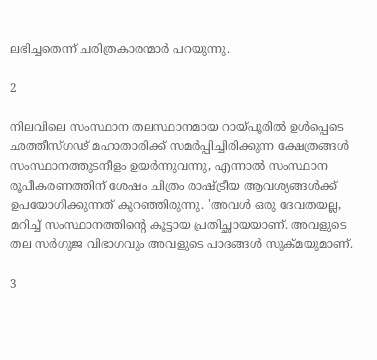ലഭിച്ചതെന്ന് ചരിത്രകാരന്മാര്‍ പറയുന്നു.

2

നിലവിലെ സംസ്ഥാന തലസ്ഥാനമായ റായ്പൂരില്‍ ഉള്‍പ്പെടെ ഛത്തീസ്ഗഢ് മഹാതാരിക്ക് സമര്‍പ്പിച്ചിരിക്കുന്ന ക്ഷേത്രങ്ങള്‍ സംസ്ഥാനത്തുടനീളം ഉയര്‍ന്നുവന്നു, എന്നാല്‍ സംസ്ഥാന രൂപീകരണത്തിന് ശേഷം ചിത്രം രാഷ്ട്രീയ ആവശ്യങ്ങള്‍ക്ക് ഉപയോഗിക്കുന്നത് കുറഞ്ഞിരുന്നു. 'അവള്‍ ഒരു ദേവതയല്ല, മറിച്ച് സംസ്ഥാനത്തിന്റെ കൂട്ടായ പ്രതിച്ഛായയാണ്. അവളുടെ തല സര്‍ഗുജ വിഭാഗവും അവളുടെ പാദങ്ങള്‍ സുക്മയുമാണ്.

3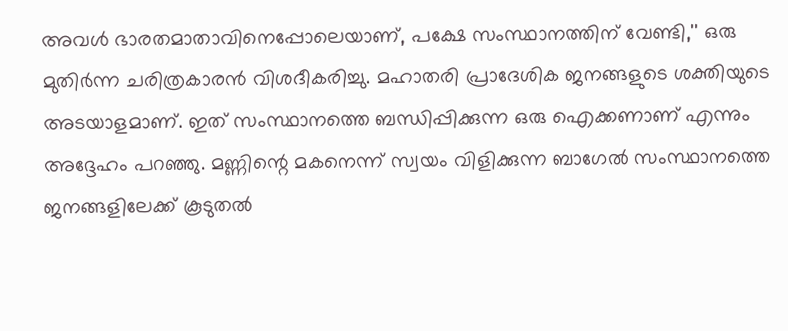അവള്‍ ഭാരതമാതാവിനെപ്പോലെയാണ്, പക്ഷേ സംസ്ഥാനത്തിന് വേണ്ടി,'' ഒരു മുതിര്‍ന്ന ചരിത്രകാരന്‍ വിശദീകരിച്ചു. മഹാതരി പ്രാദേശിക ജനങ്ങളുടെ ശക്തിയുടെ അടയാളമാണ്. ഇത് സംസ്ഥാനത്തെ ബന്ധിപ്പിക്കുന്ന ഒരു ഐക്കണാണ് എന്നും അദ്ദേഹം പറഞ്ഞു. മണ്ണിന്റെ മകനെന്ന് സ്വയം വിളിക്കുന്ന ബാഗേല്‍ സംസ്ഥാനത്തെ ജനങ്ങളിലേക്ക് കൂടുതല്‍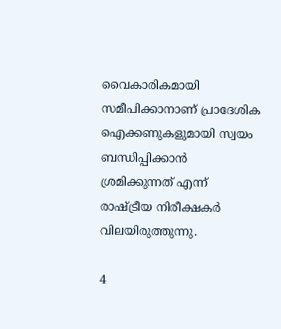വൈകാരികമായി സമീപിക്കാനാണ് പ്രാദേശിക ഐക്കണുകളുമായി സ്വയം ബന്ധിപ്പിക്കാന്‍ ശ്രമിക്കുന്നത് എന്ന് രാഷ്ട്രീയ നിരീക്ഷകര്‍ വിലയിരുത്തുന്നു.

4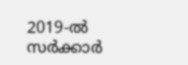2019-ല്‍ സര്‍ക്കാര്‍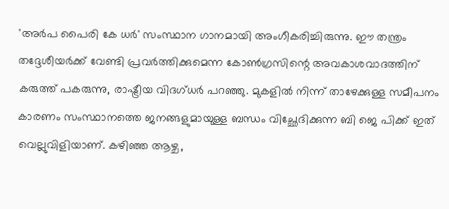'അര്‍പ പൈരി കേ ധര്‍' സംസ്ഥാന ഗാനമായി അംഗീകരിച്ചിരുന്നു. ഈ തന്ത്രം തദ്ദേശീയര്‍ക്ക് വേണ്ടി പ്രവര്‍ത്തിക്കുമെന്ന കോണ്‍ഗ്രസിന്റെ അവകാശവാദത്തിന് കരുത്ത് പകരുന്നു, രാഷ്ട്രീയ വിദഗ്ധര്‍ പറഞ്ഞു. മുകളില്‍ നിന്ന് താഴേക്കുള്ള സമീപനം കാരണം സംസ്ഥാനത്തെ ജനങ്ങളുമായുള്ള ബന്ധം വിച്ഛേദിക്കുന്ന ബി ജെ പിക്ക് ഇത് വെല്ലുവിളിയാണ്. കഴിഞ്ഞ ആഴ്ച,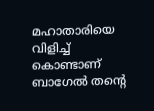മഹാതാരിയെ വിളിച്ച് കൊണ്ടാണ് ബാഗേല്‍ തന്റെ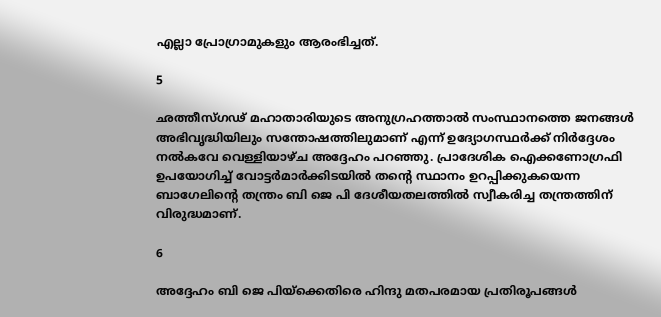എല്ലാ പ്രോഗ്രാമുകളും ആരംഭിച്ചത്.

5

ഛത്തീസ്ഗഢ് മഹാതാരിയുടെ അനുഗ്രഹത്താല്‍ സംസ്ഥാനത്തെ ജനങ്ങള്‍ അഭിവൃദ്ധിയിലും സന്തോഷത്തിലുമാണ് എന്ന് ഉദ്യോഗസ്ഥര്‍ക്ക് നിര്‍ദ്ദേശം നല്‍കവേ വെള്ളിയാഴ്ച അദ്ദേഹം പറഞ്ഞു. പ്രാദേശിക ഐക്കണോഗ്രഫി ഉപയോഗിച്ച് വോട്ടര്‍മാര്‍ക്കിടയില്‍ തന്റെ സ്ഥാനം ഉറപ്പിക്കുകയെന്ന ബാഗേലിന്റെ തന്ത്രം ബി ജെ പി ദേശീയതലത്തില്‍ സ്വീകരിച്ച തന്ത്രത്തിന് വിരുദ്ധമാണ്.

6

അദ്ദേഹം ബി ജെ പിയ്‌ക്കെതിരെ ഹിന്ദു മതപരമായ പ്രതിരൂപങ്ങള്‍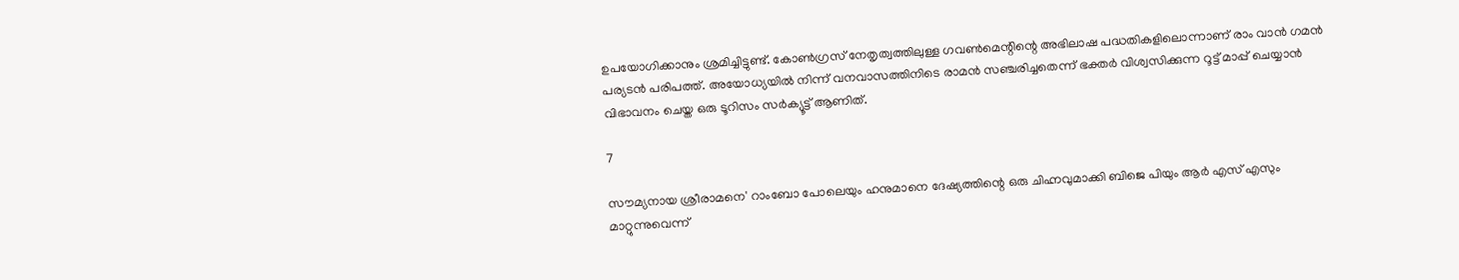ഉപയോഗിക്കാനും ശ്രമിച്ചിട്ടുണ്ട്. കോണ്‍ഗ്രസ് നേതൃത്വത്തിലുള്ള ഗവണ്‍മെന്റിന്റെ അഭിലാഷ പദ്ധതികളിലൊന്നാണ് രാം വാന്‍ ഗമന്‍ പര്യടന്‍ പരിപത്ത്. അയോധ്യയില്‍ നിന്ന് വനവാസത്തിനിടെ രാമന്‍ സഞ്ചരിച്ചതെന്ന് ഭക്തര്‍ വിശ്വസിക്കുന്ന റൂട്ട് മാപ്പ് ചെയ്യാന്‍ വിഭാവനം ചെയ്ത ഒരു ടൂറിസം സര്‍ക്യൂട്ട് ആണിത്.

7

സൗമ്യനായ ശ്രീരാമനെ' റാംബോ പോലെയും ഹനുമാനെ ദേഷ്യത്തിന്റെ ഒരു ചിഹ്നവുമാക്കി ബിജെ പിയും ആര്‍ എസ് എസും മാറ്റുന്നുവെന്ന്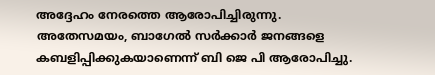അദ്ദേഹം നേരത്തെ ആരോപിച്ചിരുന്നു. അതേസമയം, ബാഗേല്‍ സര്‍ക്കാര്‍ ജനങ്ങളെ കബളിപ്പിക്കുകയാണെന്ന് ബി ജെ പി ആരോപിച്ചു.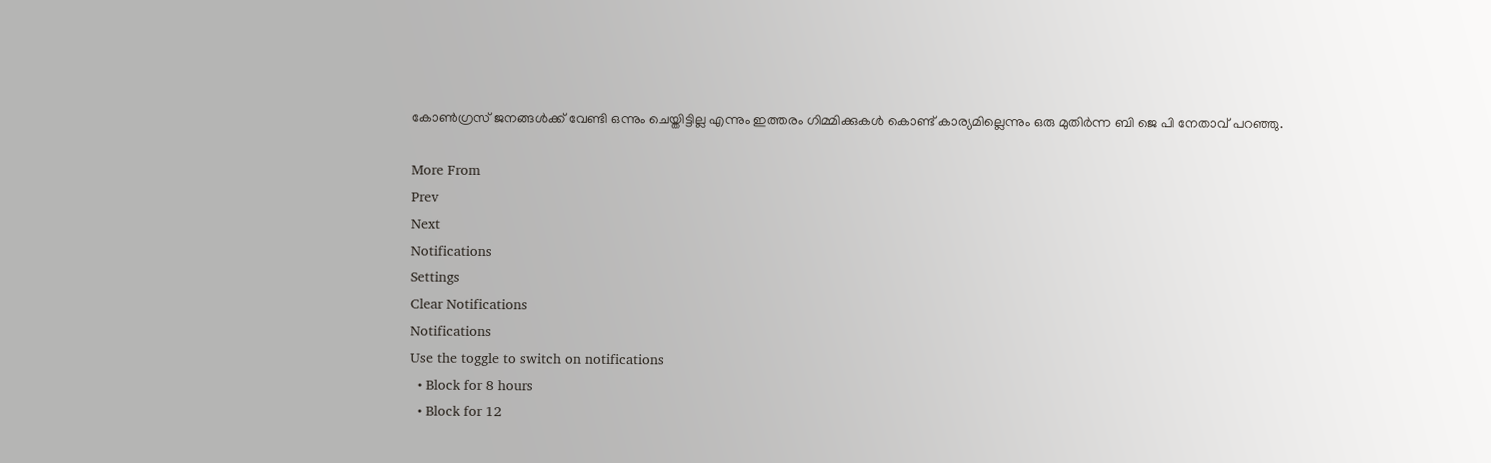കോണ്‍ഗ്രസ് ജനങ്ങള്‍ക്ക് വേണ്ടി ഒന്നും ചെയ്തിട്ടില്ല എന്നും ഇത്തരം ഗിമ്മിക്കുകള്‍ കൊണ്ട് കാര്യമില്ലെന്നും ഒരു മുതിര്‍ന്ന ബി ജെ പി നേതാവ് പറഞ്ഞു.

More From
Prev
Next
Notifications
Settings
Clear Notifications
Notifications
Use the toggle to switch on notifications
  • Block for 8 hours
  • Block for 12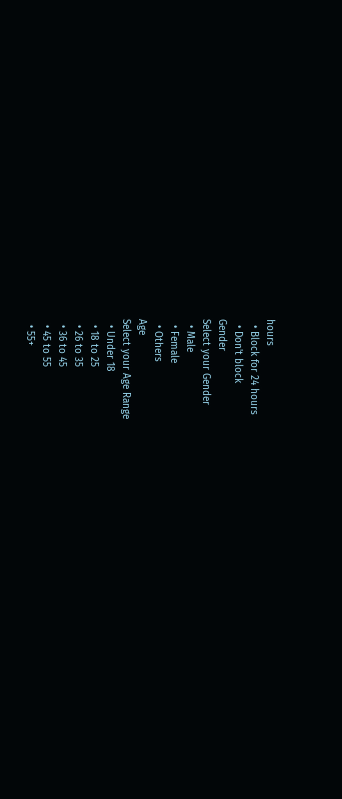hours
  • Block for 24 hours
  • Don't block
Gender
Select your Gender
  • Male
  • Female
  • Others
Age
Select your Age Range
  • Under 18
  • 18 to 25
  • 26 to 35
  • 36 to 45
  • 45 to 55
  • 55+